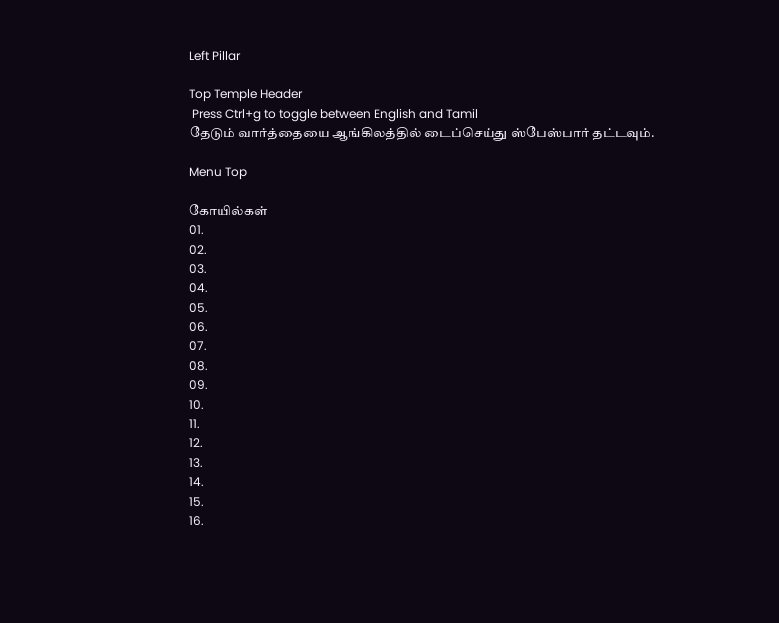Left Pillar

Top Temple Header
 Press Ctrl+g to toggle between English and Tamil
தேடும் வார்த்தையை ஆங்கிலத்தில் டைப்செய்து ஸ்பேஸ்பார் தட்டவும்.

Menu Top

கோயில்கள்
01.
02.
03.
04.
05.
06.
07.
08.
09.
10.
11.
12.
13.
14.
15.
16.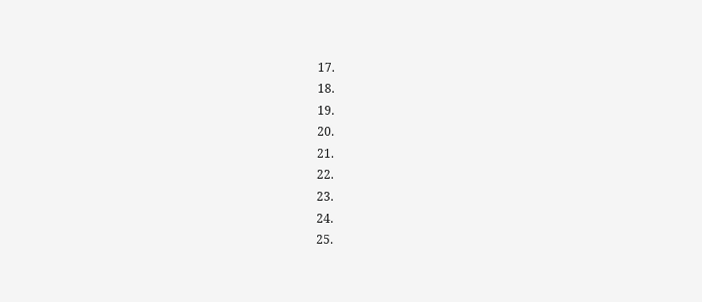17.
18.
19.
20.
21.
22.
23.
24.
25.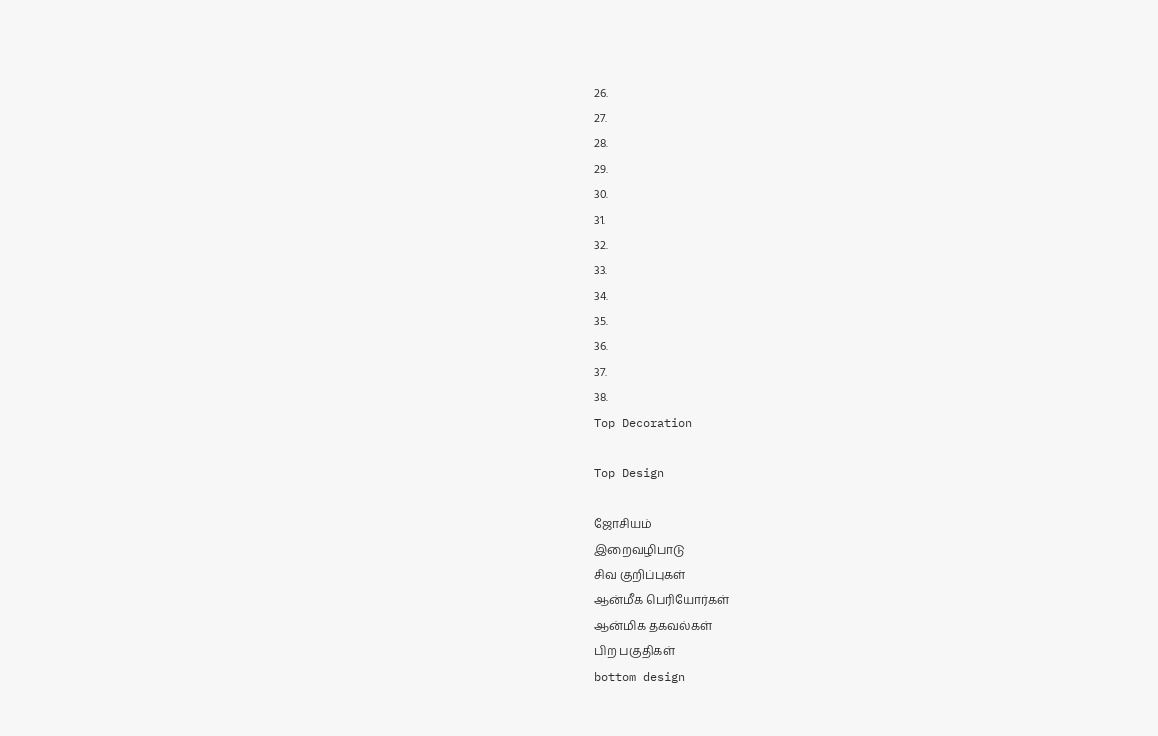26.
27.
28.
29.
30.
31.
32.
33.
34.
35.
36.
37.
38.
Top Decoration

Top Design

ஜோசியம்
இறைவழிபாடு
சிவ குறிப்புகள்
ஆன்மீக பெரியோர்கள்
ஆன்மிக தகவல்கள்
பிற பகுதிகள்
bottom design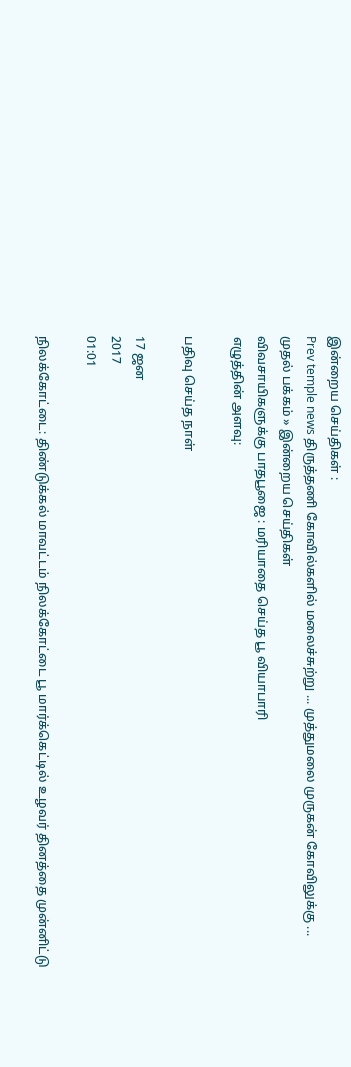இன்றைய செய்திகள் :
Prev temple news திருத்தணி கோவில்களில் மலைச்சுற்று ... முத்துமலை முருகன் கோவிலுக்கு ...
முதல் பக்கம் » இன்றைய செய்திகள்
விவசாயிகளுக்கு பாதபூஜை : மரியாதை செய்த பூ வியாபாரி
எழுத்தின் அளவு:

பதிவு செய்த நாள்

17 ஜன
2017
01:01

நிலக்கோட்டை: திண்டுக்கல் மாவட்டம் நிலக்கோட்டை பூ மார்க்கெட்டில் உழவர் தினத்தை முன்னிட்டு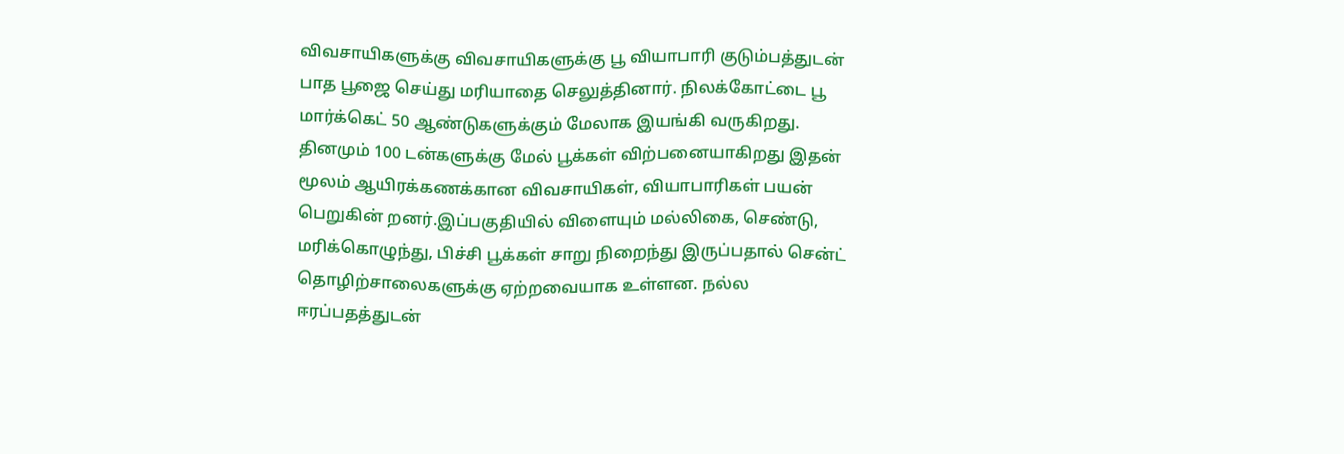விவசாயிகளுக்கு விவசாயிகளுக்கு பூ வியாபாரி குடும்பத்துடன் பாத பூஜை செய்து மரியாதை செலுத்தினார். நிலக்கோட்டை பூ மார்க்கெட் 50 ஆண்டுகளுக்கும் மேலாக இயங்கி வருகிறது. தினமும் 100 டன்களுக்கு மேல் பூக்கள் விற்பனையாகிறது இதன் மூலம் ஆயிரக்கணக்கான விவசாயிகள், வியாபாரிகள் பயன் பெறுகின் றனர்.இப்பகுதியில் விளையும் மல்லிகை, செண்டு, மரிக்கொழுந்து, பிச்சி பூக்கள் சாறு நிறைந்து இருப்பதால் சென்ட் தொழிற்சாலைகளுக்கு ஏற்றவையாக உள்ளன. நல்ல ஈரப்பதத்துடன்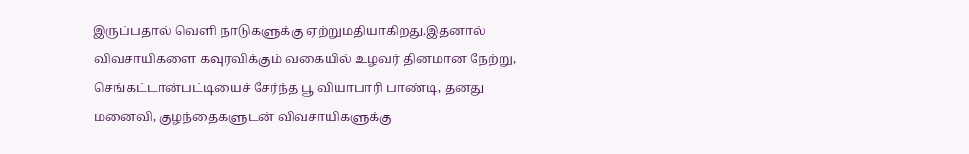இருப்பதால் வெளி நாடுகளுக்கு ஏற்றுமதியாகிறது.இதனால் விவசாயிகளை கவுரவிக்கும் வகையில் உழவர் தினமான நேற்று, செங்கட்டான்பட்டியைச் சேர்ந்த பூ வியாபாரி பாண்டி, தனது மனைவி, குழந்தைகளுடன் விவசாயிகளுக்கு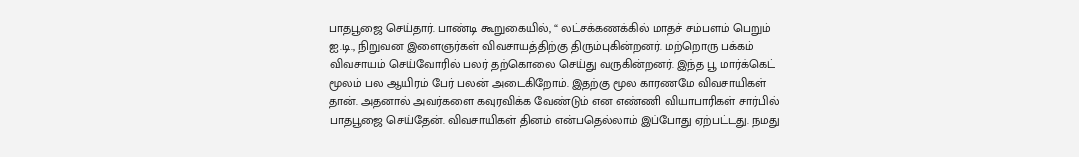பாதபூஜை செய்தார். பாண்டி கூறுகையில், “ லட்சக்கணக்கில் மாதச் சம்பளம் பெறும் ஐ.டி., நிறுவன இளைஞர்கள் விவசாயத்திற்கு திரும்புகின்றனர். மற்றொரு பக்கம் விவசாயம் செய்வோரில் பலர் தற்கொலை செய்து வருகின்றனர். இந்த பூ மார்க்கெட் மூலம் பல ஆயிரம் பேர் பலன் அடைகிறோம். இதற்கு மூல காரணமே விவசாயிகள் தான். அதனால் அவர்களை கவுரவிக்க வேண்டும் என எண்ணி வியாபாரிகள் சார்பில் பாதபூஜை செய்தேன். விவசாயிகள் தினம் என்பதெல்லாம் இப்போது ஏற்பட்டது. நமது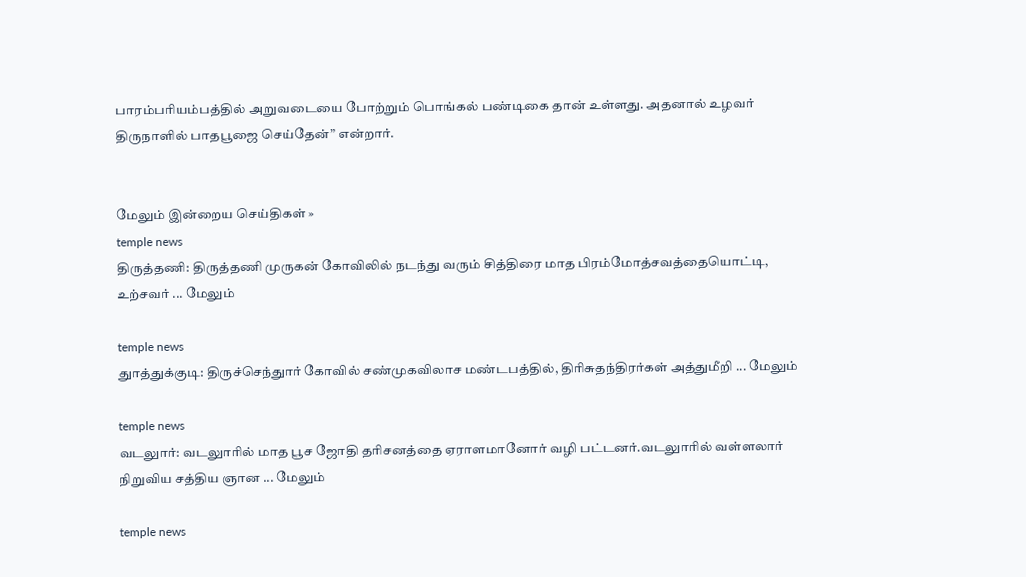பாரம்பரியம்பத்தில் அறுவடையை போற்றும் பொங்கல் பண்டிகை தான் உள்ளது. அதனால் உழவர் திருநாளில் பாதபூஜை செய்தேன்” என்றார்.


மேலும் இன்றைய செய்திகள் »
temple news
திருத்தணி: திருத்தணி முருகன் கோவிலில் நடந்து வரும் சித்திரை மாத பிரம்மோத்சவத்தையொட்டி, உற்சவர் ... மேலும்

temple news
துாத்துக்குடி: திருச்செந்துார் கோவில் சண்முகவிலாச மண்டபத்தில், திரிசுதந்திரர்கள் அத்துமீறி ... மேலும்

temple news
வடலுார்: வடலுாரில் மாத பூச ஜோதி தரிசனத்தை ஏராளமானோர் வழி பட்டனர்.வடலுாரில் வள்ளலார் நிறுவிய சத்திய ஞான ... மேலும்

temple news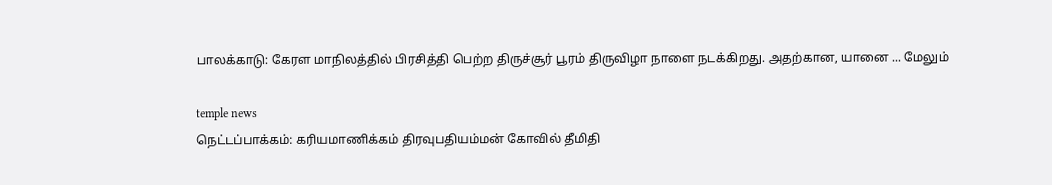பாலக்காடு: கேரள மாநிலத்தில் பிரசித்தி பெற்ற திருச்சூர் பூரம் திருவிழா நாளை நடக்கிறது. அதற்கான, யானை ... மேலும்

temple news
நெட்டப்பாக்கம்: கரியமாணிக்கம் திரவுபதியம்மன் கோவில் தீமிதி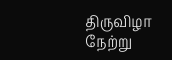திருவிழா நேற்று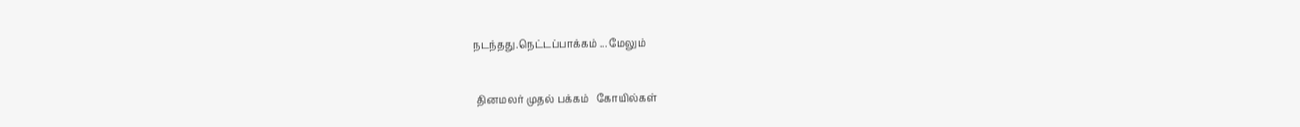நடந்தது.நெட்டப்பாக்கம் ... மேலும்


 தினமலர் முதல் பக்கம்   கோயில்கள்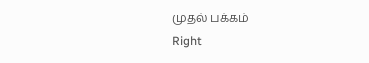முதல் பக்கம்
Right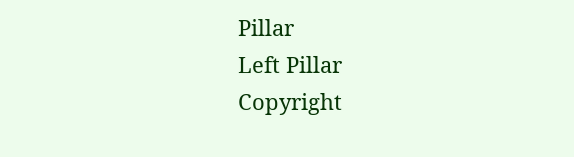Pillar
Left Pillar
Copyright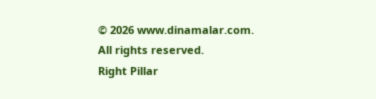© 2026 www.dinamalar.com. All rights reserved.
Right Pillar